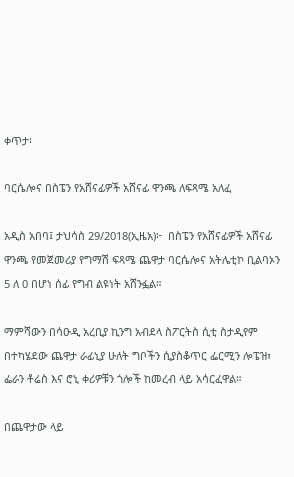ቀጥታ፡

ባርሴሎና በስፔን የአሸናፊዎች አሸናፊ ዋንጫ ለፍጻሜ አለፈ

አዲስ አበባ፤ ታህሳስ 29/2018(ኢዜአ)፦  በስፔን የአሸናፊዎች አሸናፊ ዋንጫ የመጀመሪያ የግማሽ ፍጻሜ ጨዋታ ባርሴሎና አትሌቲኮ ቢልባኦን 5 ለ 0 በሆነ ሰፊ የግብ ልዩነት አሸንፏል።

ማምሻውን በሳዑዲ አረቢያ ኪንግ አብደላ ስፖርትስ ሲቲ ስታዲየም በተካሄደው ጨዋታ ራፊኒያ ሁለት ግቦችን ሲያስቆጥር ፌርሚን ሎፔዝ፣ ፌራን ቶሬስ እና ሮኒ ቀሪዎቹን ጎሎች ከመረብ ላይ አሳርፈዋል።

በጨዋታው ላይ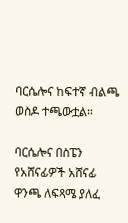ባርሴሎና ከፍተኛ ብልጫ ወስዶ ተጫውቷል።

ባርሴሎና በስፔን የአሸናፊዎች አሸናፊ ዋንጫ ለፍጻሜ ያለፈ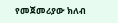የመጀመሪያው ክለብ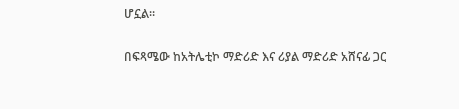ሆኗል።

በፍጻሜው ከአትሌቲኮ ማድሪድ እና ሪያል ማድሪድ አሸናፊ ጋር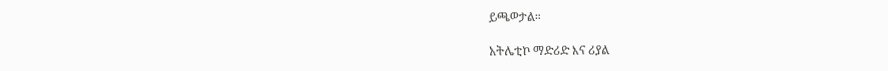ይጫወታል።

አትሌቲኮ ማድሪድ እና ሪያል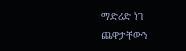ማድሪድ ነገ ጨዋታቸውን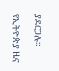ያደርጋሉ።

የኢትዮጵያ ዜና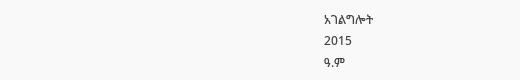አገልግሎት
2015
ዓ.ም